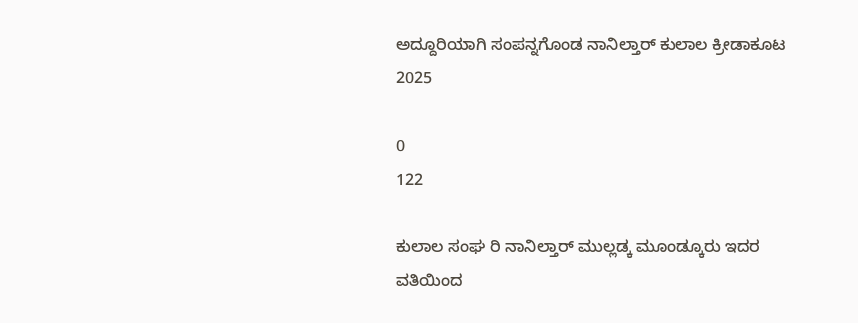ಅದ್ದೂರಿಯಾಗಿ ಸಂಪನ್ನಗೊಂಡ ನಾನಿಲ್ತಾರ್ ಕುಲಾಲ ಕ್ರೀಡಾಕೂಟ 2025

0
122

ಕುಲಾಲ ಸಂಘ ರಿ ನಾನಿಲ್ತಾರ್ ಮುಲ್ಲಡ್ಕ ಮೂಂಡ್ಕೂರು ಇದರ ವತಿಯಿಂದ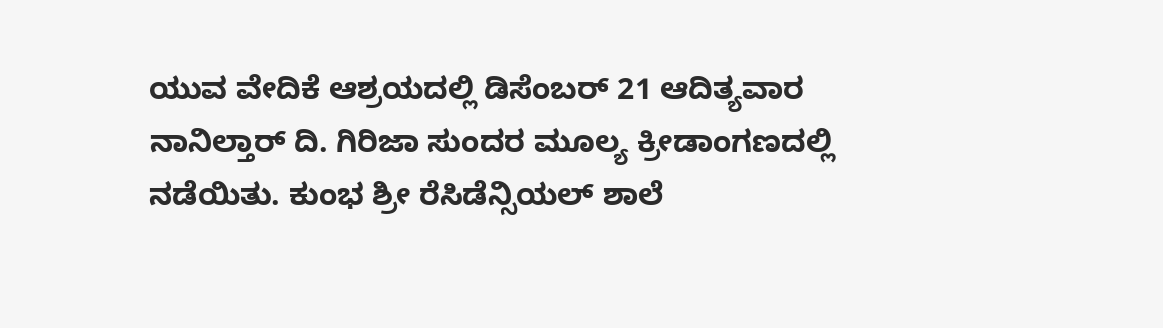ಯುವ ವೇದಿಕೆ ಆಶ್ರಯದಲ್ಲಿ ಡಿಸೆಂಬರ್ 21 ಆದಿತ್ಯವಾರ ನಾನಿಲ್ತಾರ್ ದಿ. ಗಿರಿಜಾ ಸುಂದರ ಮೂಲ್ಯ ಕ್ರೀಡಾಂಗಣದಲ್ಲಿ ನಡೆಯಿತು. ಕುಂಭ ಶ್ರೀ ರೆಸಿಡೆನ್ಸಿಯಲ್ ಶಾಲೆ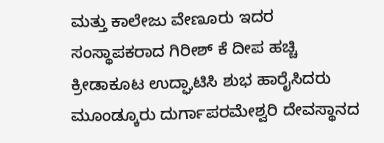ಮತ್ತು ಕಾಲೇಜು ವೇಣೂರು ಇದರ ಸಂಸ್ಥಾಪಕರಾದ ಗಿರೀಶ್ ಕೆ ದೀಪ ಹಚ್ಚಿ ಕ್ರೀಡಾಕೂಟ ಉದ್ಘಾಟಿಸಿ ಶುಭ ಹಾರೈಸಿದರು ಮೂಂಡ್ಕೂರು ದುರ್ಗಾಪರಮೇಶ್ವರಿ ದೇವಸ್ಥಾನದ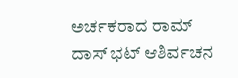ಅರ್ಚಕರಾದ ರಾಮ್ ದಾಸ್ ಭಟ್ ಆಶಿರ್ವಚನ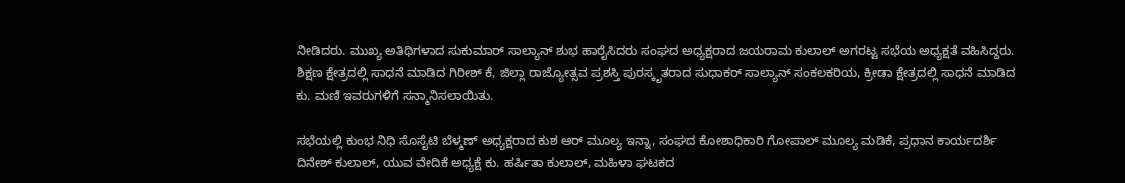ನೀಡಿದರು. ಮುಖ್ಯ ಅತಿಥಿಗಳಾದ ಸುಕುಮಾರ್ ಸಾಲ್ಯಾನ್ ಶುಭ ಹಾರೈಸಿದರು ಸಂಘದ ಅಧ್ಯಕ್ಷರಾದ ಜಯರಾಮ ಕುಲಾಲ್ ಅಗರಟ್ಟ ಸಭೆಯ ಅಧ್ಯಕ್ಷತೆ ವಹಿಸಿದ್ದರು. ಶಿಕ್ಷಣ ಕ್ಷೇತ್ರದಲ್ಲಿ ಸಾಧನೆ ಮಾಡಿದ ಗಿರೀಶ್ ಕೆ, ಜಿಲ್ಲಾ ರಾಜ್ಯೋತ್ಸವ ಪ್ರಶಸ್ತಿ ಪುರಸ್ಕೃತರಾದ ಸುಧಾಕರ್ ಸಾಲ್ಯಾನ್ ಸಂಕಲಕರಿಯ, ಕ್ರೀಡಾ ಕ್ಷೇತ್ರದಲ್ಲಿ ಸಾಧನೆ ಮಾಡಿದ ಕು. ಮಣಿ ಇವರುಗಳಿಗೆ ಸನ್ಮಾನಿಸಲಾಯಿತು.

ಸಭೆಯಲ್ಲಿ ಕುಂಭ ನಿಧಿ ಸೊಸೈಟಿ ಬೆಳ್ಮಣ್ ಅಧ್ಯಕ್ಷರಾದ ಕುಶ ಆರ್ ಮೂಲ್ಯ ಇನ್ನಾ, ಸಂಘದ ಕೋಶಾಧಿಕಾರಿ ಗೋಪಾಲ್ ಮೂಲ್ಯ ಮಡಿಕೆ, ಪ್ರಧಾನ ಕಾರ್ಯದರ್ಶಿ ದಿನೇಶ್ ಕುಲಾಲ್, ಯುವ ವೇದಿಕೆ ಅಧ್ಯಕ್ಷೆ ಕು. ಹರ್ಷಿತಾ ಕುಲಾಲ್, ಮಹಿಳಾ ಘಟಕದ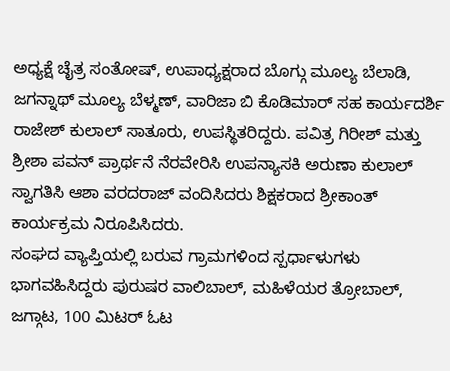ಅಧ್ಯಕ್ಷೆ ಚೈತ್ರ ಸಂತೋಷ್, ಉಪಾಧ್ಯಕ್ಷರಾದ ಬೊಗ್ಗು ಮೂಲ್ಯ ಬೆಲಾಡಿ, ಜಗನ್ನಾಥ್ ಮೂಲ್ಯ ಬೆಳ್ಮಣ್, ವಾರಿಜಾ ಬಿ ಕೊಡಿಮಾರ್ ಸಹ ಕಾರ್ಯದರ್ಶಿ ರಾಜೇಶ್ ಕುಲಾಲ್ ಸಾತೂರು, ಉಪಸ್ಥಿತರಿದ್ದರು. ಪವಿತ್ರ ಗಿರೀಶ್ ಮತ್ತು ಶ್ರೀಶಾ ಪವನ್ ಪ್ರಾರ್ಥನೆ ನೆರವೇರಿಸಿ ಉಪನ್ಯಾಸಕಿ ಅರುಣಾ ಕುಲಾಲ್ ಸ್ವಾಗತಿಸಿ ಆಶಾ ವರದರಾಜ್ ವಂದಿಸಿದರು ಶಿಕ್ಷಕರಾದ ಶ್ರೀಕಾಂತ್ ಕಾರ್ಯಕ್ರಮ ನಿರೂಪಿಸಿದರು.
ಸಂಘದ ವ್ಯಾಪ್ತಿಯಲ್ಲಿ ಬರುವ ಗ್ರಾಮಗಳಿಂದ ಸ್ಪರ್ಧಾಳುಗಳು ಭಾಗವಹಿಸಿದ್ದರು ಪುರುಷರ ವಾಲಿಬಾಲ್, ಮಹಿಳೆಯರ ತ್ರೋಬಾಲ್, ಜಗ್ಗಾಟ, 100 ಮಿಟರ್ ಓಟ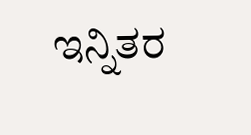ಇನ್ನಿತರ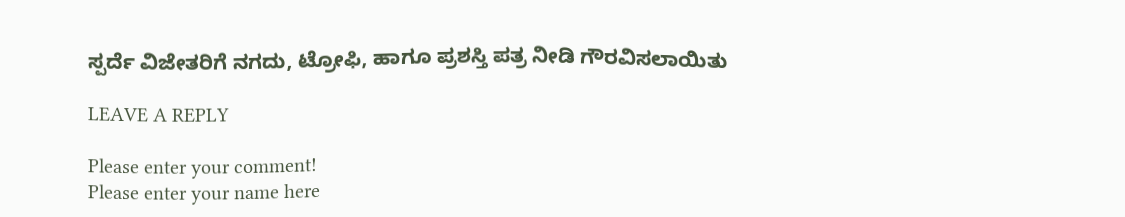ಸ್ಪರ್ದೆ ವಿಜೇತರಿಗೆ ನಗದು, ಟ್ರೋಫಿ, ಹಾಗೂ ಪ್ರಶಸ್ತಿ ಪತ್ರ ನೀಡಿ ಗೌರವಿಸಲಾಯಿತು

LEAVE A REPLY

Please enter your comment!
Please enter your name here